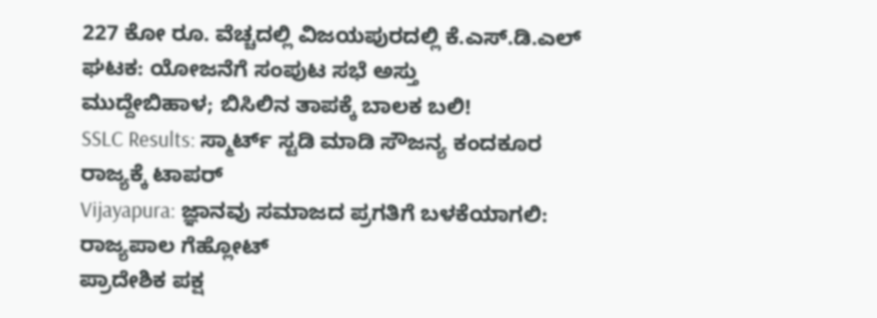227 ಕೋ ರೂ. ವೆಚ್ಚದಲ್ಲಿ ವಿಜಯಪುರದಲ್ಲಿ ಕೆ.ಎಸ್.ಡಿ.ಎಲ್ ಘಟಕ: ಯೋಜನೆಗೆ ಸಂಪುಟ ಸಭೆ ಅಸ್ತು
ಮುದ್ದೇಬಿಹಾಳ; ಬಿಸಿಲಿನ ತಾಪಕ್ಕೆ ಬಾಲಕ ಬಲಿ!
SSLC Results: ಸ್ಮಾರ್ಟ್ ಸ್ಟಡಿ ಮಾಡಿ ಸೌಜನ್ಯ ಕಂದಕೂರ ರಾಜ್ಯಕ್ಕೆ ಟಾಪರ್
Vijayapura: ಜ್ಞಾನವು ಸಮಾಜದ ಪ್ರಗತಿಗೆ ಬಳಕೆಯಾಗಲಿ: ರಾಜ್ಯಪಾಲ ಗೆಹ್ಲೋಟ್
ಪ್ರಾದೇಶಿಕ ಪಕ್ಷ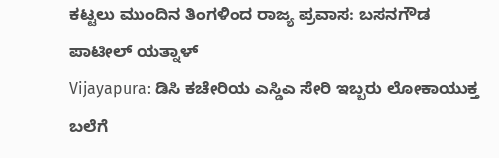ಕಟ್ಟಲು ಮುಂದಿನ ತಿಂಗಳಿಂದ ರಾಜ್ಯ ಪ್ರವಾಸ: ಬಸನಗೌಡ ಪಾಟೀಲ್ ಯತ್ನಾಳ್
Vijayapura: ಡಿಸಿ ಕಚೇರಿಯ ಎಸ್ಡಿಎ ಸೇರಿ ಇಬ್ಬರು ಲೋಕಾಯುಕ್ತ ಬಲೆಗೆ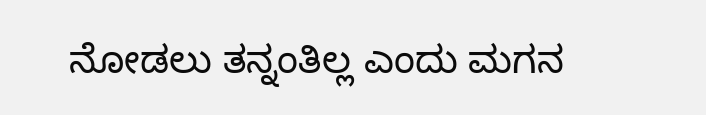ನೋಡಲು ತನ್ನಂತಿಲ್ಲ ಎಂದು ಮಗನ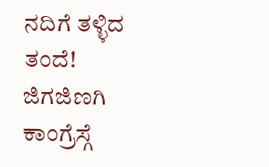ನದಿಗೆ ತಳ್ಳಿದ ತಂದೆ!
ಜಿಗಜಿಣಗಿ ಕಾಂಗ್ರೆಸ್ಗೆ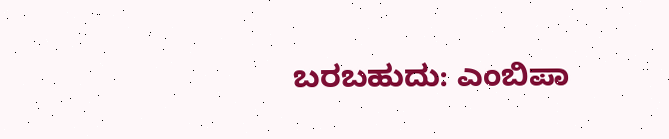ಬರಬಹುದು: ಎಂಬಿಪಾ